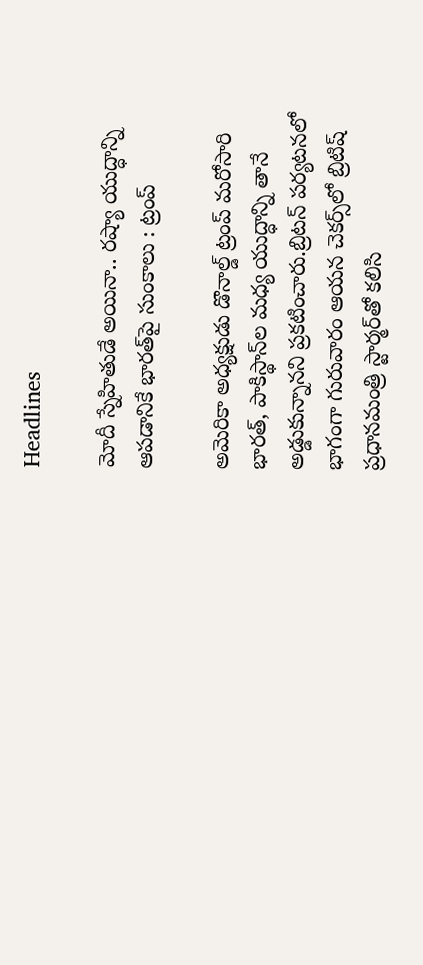Headlines

మోదీ స్నేహితుడే అయినా.. రష్యా యుద్ధాన్ని ఆపడానికే భారత్‌పై సుంకాలు : ట్రంప్‌

అమెరికా అధ్యక్షుడు డొనాల్డ్‌ ట్రంప్‌ మరోసారి భారత్‌, పాకిస్థాన్‌ల మధ్య యుద్ధాన్ని తానే అడ్డుకున్నానని ప్రకటించారు.బ్రిటన్‌ పర్యటనలో భాగంగా గురువారం ఆయన చెకర్స్‌లో బ్రిటిష్‌ ప్రధానమంత్రి స్టార్మర్‌తో కలిసి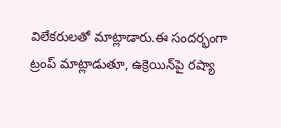విలేకరులతో మాట్లాడారు.ఈ సందర్భంగా ట్రంప్‌ మాట్లాడుతూ, ఉక్రెయిన్‌పై రష్యా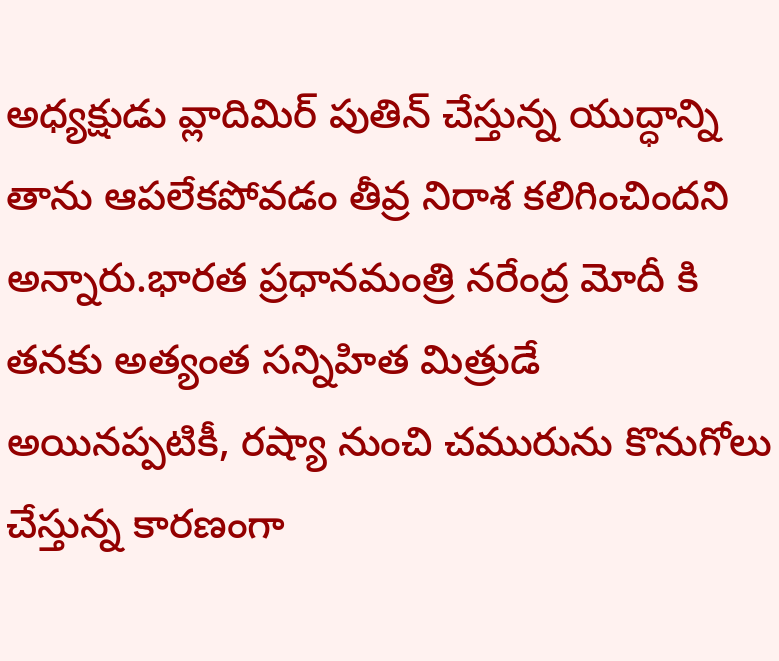అధ్యక్షుడు వ్లాదిమిర్‌ పుతిన్‌ చేస్తున్న యుద్ధాన్ని తాను ఆపలేకపోవడం తీవ్ర నిరాశ కలిగించిందని అన్నారు.భారత ప్రధానమంత్రి నరేంద్ర మోదీ కి తనకు అత్యంత సన్నిహిత మిత్రుడే అయినప్పటికీ, రష్యా నుంచి చమురును కొనుగోలు చేస్తున్న కారణంగా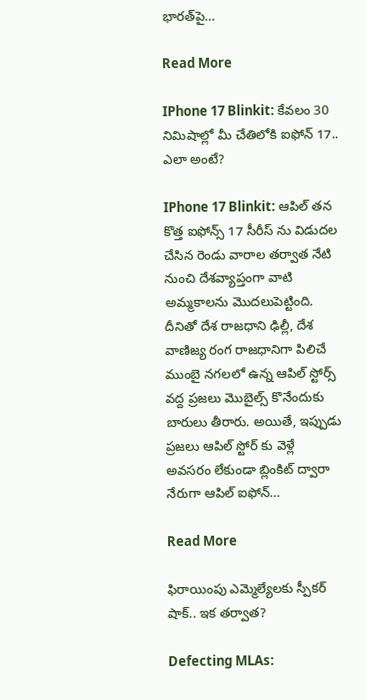భారత్‌పై…

Read More

IPhone 17 Blinkit: కేవలం 30 నిమిషాల్లో మీ చేతిలోకి ఐఫోన్ 17.. ఎలా అంటే?

IPhone 17 Blinkit: ఆపిల్ తన కొత్త ఐఫోన్స్ 17 సీరీస్ ను విడుదల చేసిన రెండు వారాల తర్వాత నేటి నుంచి దేశవ్యాప్తంగా వాటి అమ్మకాలను మొదలుపెట్టింది. దీనితో దేశ రాజధాని ఢిల్లీ, దేశ వాణిజ్య రంగ రాజధానిగా పిలిచే ముంబై నగలలో ఉన్న ఆపిల్ స్టోర్స్ వద్ద ప్రజలు మొబైల్స్ కొనేందుకు బారులు తీరారు. అయితే, ఇప్పుడు ప్రజలు ఆపిల్ స్టోర్ కు వెళ్లే అవసరం లేకుండా బ్లింకిట్ ద్వారా నేరుగా ఆపిల్ ఐఫోన్…

Read More

ఫిరాయింపు ఎమ్మెల్యేలకు స్పీకర్‌ షాక్‌.. ఇక తర్వాత?

Defecting MLAs: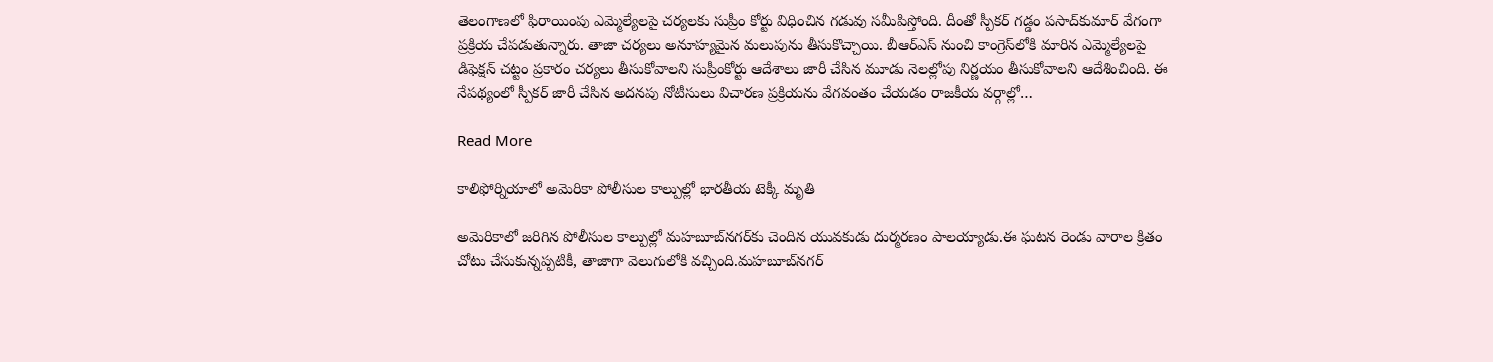తెలంగాణలో ఫిరాయింపు ఎమ్మెల్యేలపై చర్యలకు సుప్రీం కోర్టు విధించిన గడువు సమీపిస్తోంది. దీంతో స్పీకర్‌ గడ్డం పసాద్‌కుమార్‌ వేగంగా ప్రక్రియ చేపడుతున్నారు. తాజా చర్యలు అనూహ్యమైన మలుపును తీసుకొచ్చాయి. బీఆర్‌ఎస్‌ నుంచి కాంగ్రెస్‌లోకి మారిన ఎమ్మెల్యేలపై డిఫెక్షన్‌ చట్టం ప్రకారం చర్యలు తీసుకోవాలని సుప్రీంకోర్టు ఆదేశాలు జారీ చేసిన మూడు నెలల్లోపు నిర్ణయం తీసుకోవాలని ఆదేశించింది. ఈ నేపథ్యంలో స్పీకర్‌ జారీ చేసిన అదనపు నోటీసులు విచారణ ప్రక్రియను వేగవంతం చేయడం రాజకీయ వర్గాల్లో…

Read More

కాలిఫోర్నియాలో అమెరికా పోలీసుల కాల్పుల్లో భారతీయ టెక్కీ మృతి

అమెరికాలో జరిగిన పోలీసుల కాల్పుల్లో మహబూబ్‌నగర్‌కు చెందిన యువకుడు దుర్మరణం పాలయ్యాడు.ఈ ఘటన రెండు వారాల క్రితం చోటు చేసుకున్నప్పటికీ, తాజాగా వెలుగులోకి వచ్చింది.మహబూబ్‌నగర్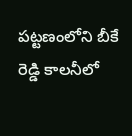పట్టణంలోని బీకే రెడ్డి కాలనీలో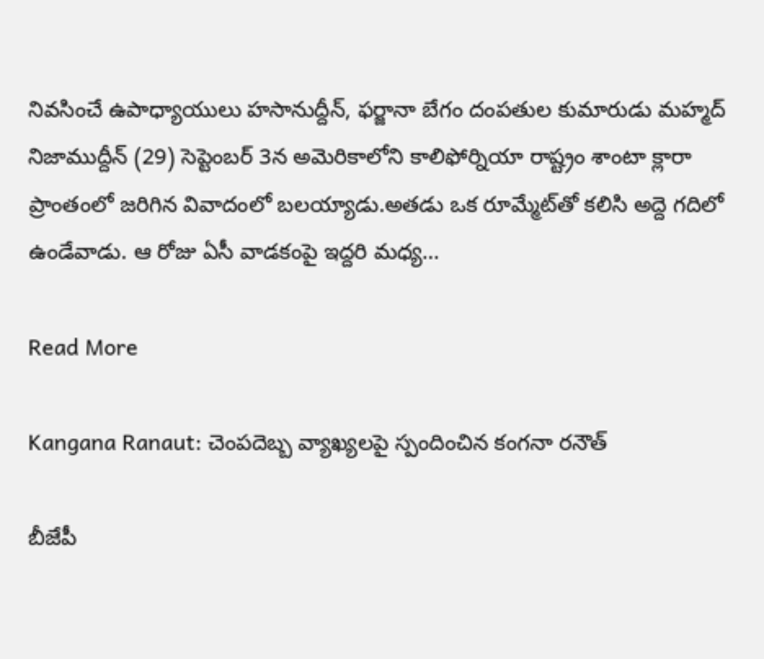నివసించే ఉపాధ్యాయులు హసానుద్దీన్, ఫర్జానా బేగం దంపతుల కుమారుడు మహ్మద్ నిజాముద్దీన్ (29) సెప్టెంబర్ 3న అమెరికాలోని కాలిఫోర్నియా రాష్ట్రం శాంటా క్లారా ప్రాంతంలో జరిగిన వివాదంలో బలయ్యాడు.అతడు ఒక రూమ్మేట్‌తో కలిసి అద్దె గదిలో ఉండేవాడు. ఆ రోజు ఏసీ వాడకంపై ఇద్దరి మధ్య…

Read More

Kangana Ranaut: చెంపదెబ్బ వ్యాఖ్యలపై స్పందించిన కంగనా రనౌత్

బీజేపీ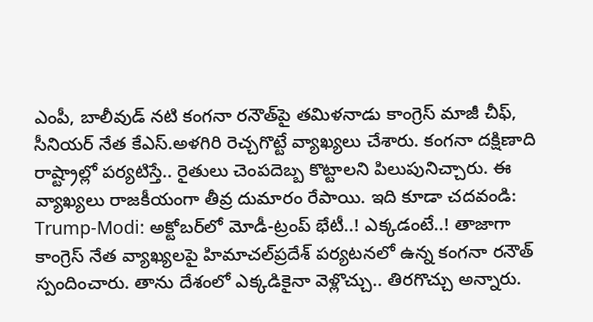ఎంపీ, బాలీవుడ్ నటి కంగనా రనౌత్‌పై తమిళనాడు కాంగ్రెస్ మాజీ చీఫ్, సీనియర్ నేత కేఎస్.అళగిరి రెచ్చగొట్టే వ్యాఖ్యలు చేశారు. కంగనా దక్షిణాది రాష్ట్రాల్లో పర్యటిస్తే.. రైతులు చెంపదెబ్బ కొట్టాలని పిలుపునిచ్చారు. ఈ వ్యాఖ్యలు రాజకీయంగా తీవ్ర దుమారం రేపాయి. ఇది కూడా చదవండి: Trump-Modi: అక్టోబర్‌లో మోడీ-ట్రంప్‌ భేటీ..! ఎక్కడంటే..! తాజాగా కాంగ్రెస్ నేత వ్యాఖ్యలపై హిమాచల్‌ప్రదేశ్ పర్యటనలో ఉన్న కంగనా రనౌత్‌ స్పందించారు. తాను దేశంలో ఎక్కడికైనా వెళ్లొచ్చు.. తిరగొచ్చు అన్నారు.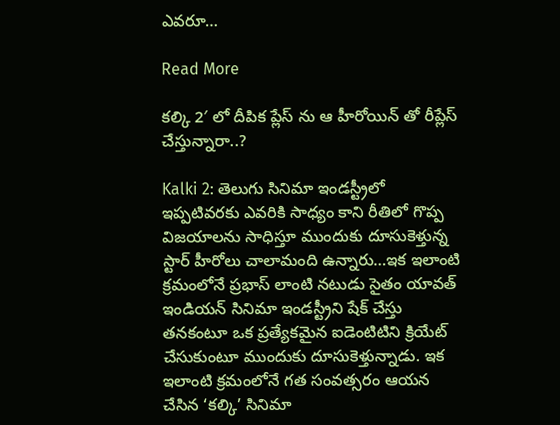ఎవరూ…

Read More

కల్కి 2′ లో దీపిక ప్లేస్ ను ఆ హీరోయిన్ తో రీప్లేస్ చేస్తున్నారా..?

Kalki 2: తెలుగు సినిమా ఇండస్ట్రీలో ఇప్పటివరకు ఎవరికి సాధ్యం కాని రీతిలో గొప్ప విజయాలను సాధిస్తూ ముందుకు దూసుకెళ్తున్న స్టార్ హీరోలు చాలామంది ఉన్నారు…ఇక ఇలాంటి క్రమంలోనే ప్రభాస్ లాంటి నటుడు సైతం యావత్ ఇండియన్ సినిమా ఇండస్ట్రీని షేక్ చేస్తు తనకంటూ ఒక ప్రత్యేకమైన ఐడెంటిటిని క్రియేట్ చేసుకుంటూ ముందుకు దూసుకెళ్తున్నాడు. ఇక ఇలాంటి క్రమంలోనే గత సంవత్సరం ఆయన చేసిన ‘కల్కి’ సినిమా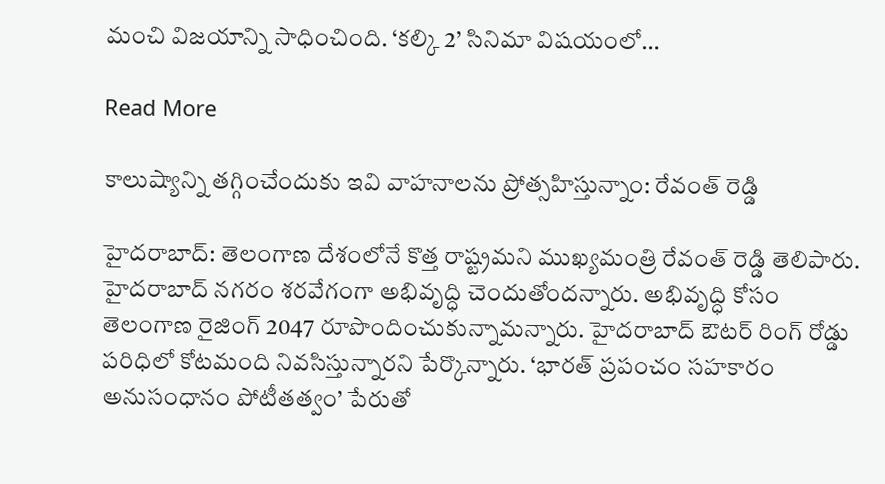మంచి విజయాన్ని సాధించింది. ‘కల్కి 2’ సినిమా విషయంలో…

Read More

కాలుష్యాన్ని తగ్గించేందుకు ఇవి వాహనాలను ప్రోత్సహిస్తున్నాం: రేవంత్ రెడ్డి

హైదరాబాద్: తెలంగాణ దేశంలోనే కొత్త రాష్ట్రమని ముఖ్యమంత్రి రేవంత్ రెడ్డి తెలిపారు. హైదరాబాద్ నగరం శరవేగంగా అభివృద్ధి చెందుతోందన్నారు. అభివృద్ధి కోసం తెలంగాణ రైజింగ్ 2047 రూపొందించుకున్నామన్నారు. హైదరాబాద్ ఔటర్ రింగ్ రోడ్డు పరిధిలో కోటమంది నివసిస్తున్నారని పేర్కొన్నారు. ‘భారత్ ప్రపంచం సహకారం అనుసంధానం పోటీతత్వం’ పేరుతో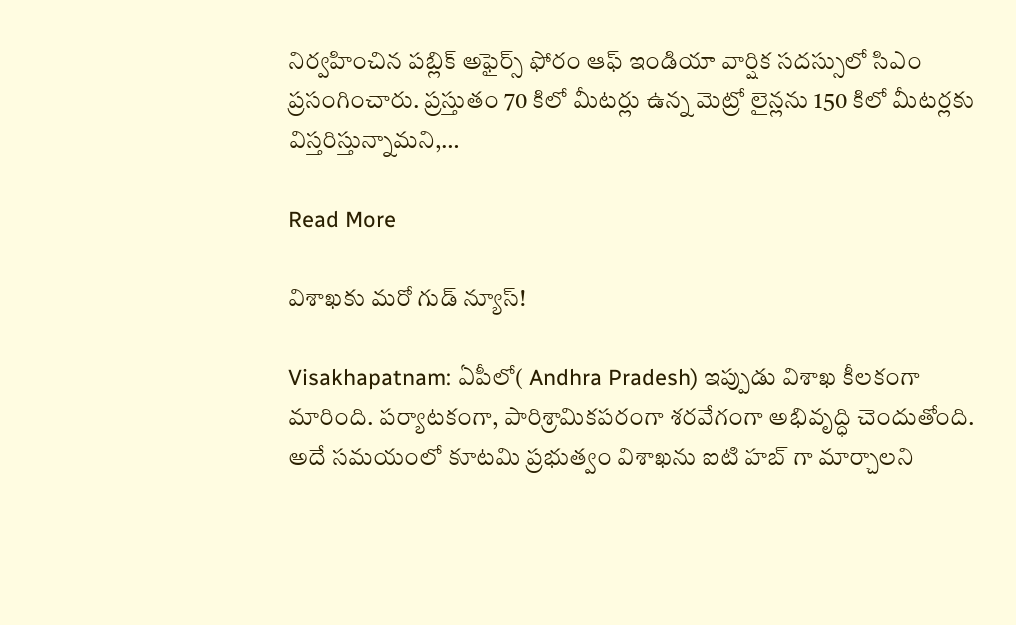నిర్వహించిన పబ్లిక్ అఫైర్స్ ఫోరం ఆఫ్ ఇండియా వార్షిక సదస్సులో సిఎం ప్రసంగించారు. ప్రస్తుతం 70 కిలో మీటర్లు ఉన్న మెట్రో లైన్లను 150 కిలో మీటర్లకు విస్తరిస్తున్నామని,…

Read More

విశాఖకు మరో గుడ్ న్యూస్!

Visakhapatnam: ఏపీలో( Andhra Pradesh) ఇప్పుడు విశాఖ కీలకంగా మారింది. పర్యాటకంగా, పారిశ్రామికపరంగా శరవేగంగా అభివృద్ధి చెందుతోంది. అదే సమయంలో కూటమి ప్రభుత్వం విశాఖను ఐటి హబ్ గా మార్చాలని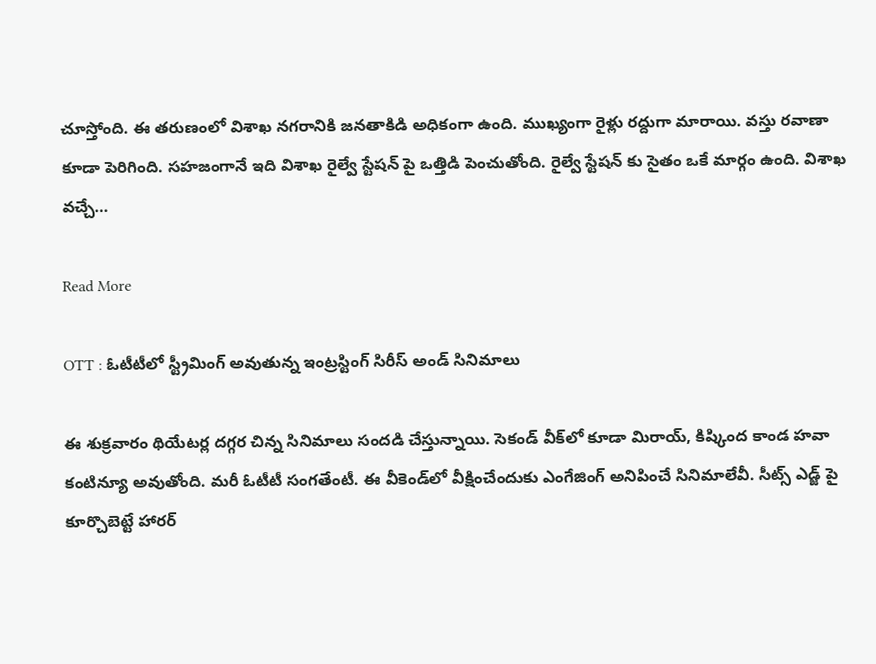చూస్తోంది. ఈ తరుణంలో విశాఖ నగరానికి జనతాకిడి అధికంగా ఉంది. ముఖ్యంగా రైళ్లు రద్దుగా మారాయి. వస్తు రవాణా కూడా పెరిగింది. సహజంగానే ఇది విశాఖ రైల్వే స్టేషన్ పై ఒత్తిడి పెంచుతోంది. రైల్వే స్టేషన్ కు సైతం ఒకే మార్గం ఉంది. విశాఖ వచ్చే…

Read More

OTT : ఓటీటీలో స్ట్రీమింగ్ అవుతున్న ఇంట్రస్టింగ్ సిరీస్ అండ్ సినిమాలు

ఈ శుక్రవారం థియేటర్ల దగ్గర చిన్న సినిమాలు సందడి చేస్తున్నాయి. సెకండ్ వీక్‌లో కూడా మిరాయ్, కిష్కింద కాండ హవా కంటిన్యూ అవుతోంది. మరీ ఓటీటీ సంగతేంటీ. ఈ వీకెండ్‌లో వీక్షించేందుకు ఎంగేజింగ్ అనిపించే సినిమాలేవీ. సీట్స్ ఎడ్జ్ పై కూర్చొబెట్టే హారర్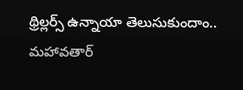థ్రిల్లర్స్ ఉన్నాయా తెలుసుకుందాం.. మహావతార్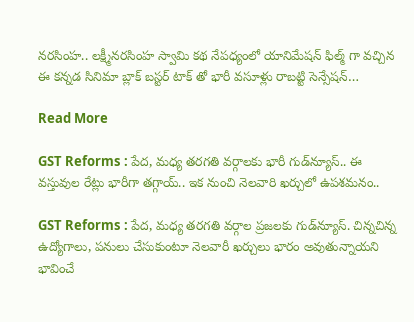నరసింహ.. లక్ష్మీనరసింహ స్వామి కథ నేపధ్యంలో యానిమేషన్ ఫిల్మ్ గా వచ్చిన ఈ కన్నడ సినిమా బ్లాక్ బస్టర్ టాక్ తో భారీ వసూళ్లు రాబట్టి సెన్సేషన్…

Read More

GST Reforms : పేద, మధ్య తరగతి వర్గాలకు భారీ గుడ్‌న్యూస్.. ఈ వస్తువుల రేట్లు భారీగా తగ్గాయ్.. ఇక నుంచి నెలవారి ఖర్చులో ఉపశమనం..

GST Reforms : పేద, మధ్య తరగతి వర్గాల ప్రజలకు గుడ్‌న్యూస్. చిన్నచిన్న ఉద్యోగాలు, పనులు చేసుకుంటూ నెలవారీ ఖర్చులు భారం అవుతున్నాయని భావించే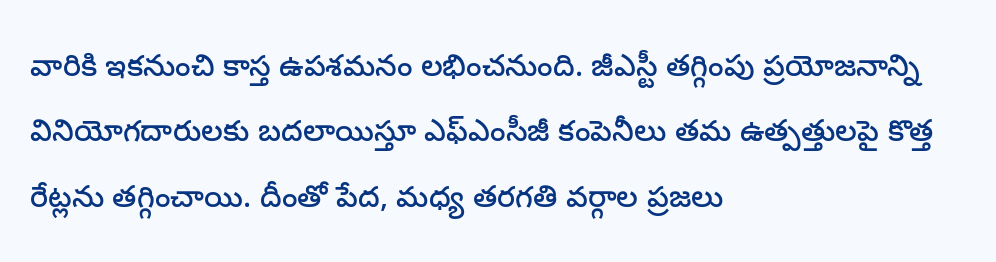వారికి ఇకనుంచి కాస్త ఉపశమనం లభించనుంది. జీఎస్టీ తగ్గింపు ప్రయోజనాన్ని వినియోగదారులకు బదలాయిస్తూ ఎఫ్ఎంసీజీ కంపెనీలు తమ ఉత్పత్తులపై కొత్త రేట్లను తగ్గించాయి. దీంతో పేద, మధ్య తరగతి వర్గాల ప్రజలు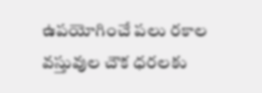ఉపయోగించే పలు రకాల వస్తువుల చౌక ధరలకు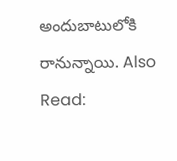అందుబాటులోకి రానున్నాయి. Also Read: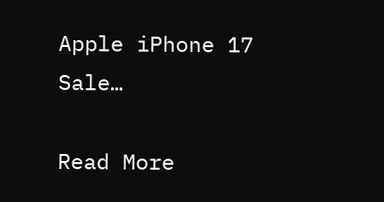Apple iPhone 17 Sale…

Read More